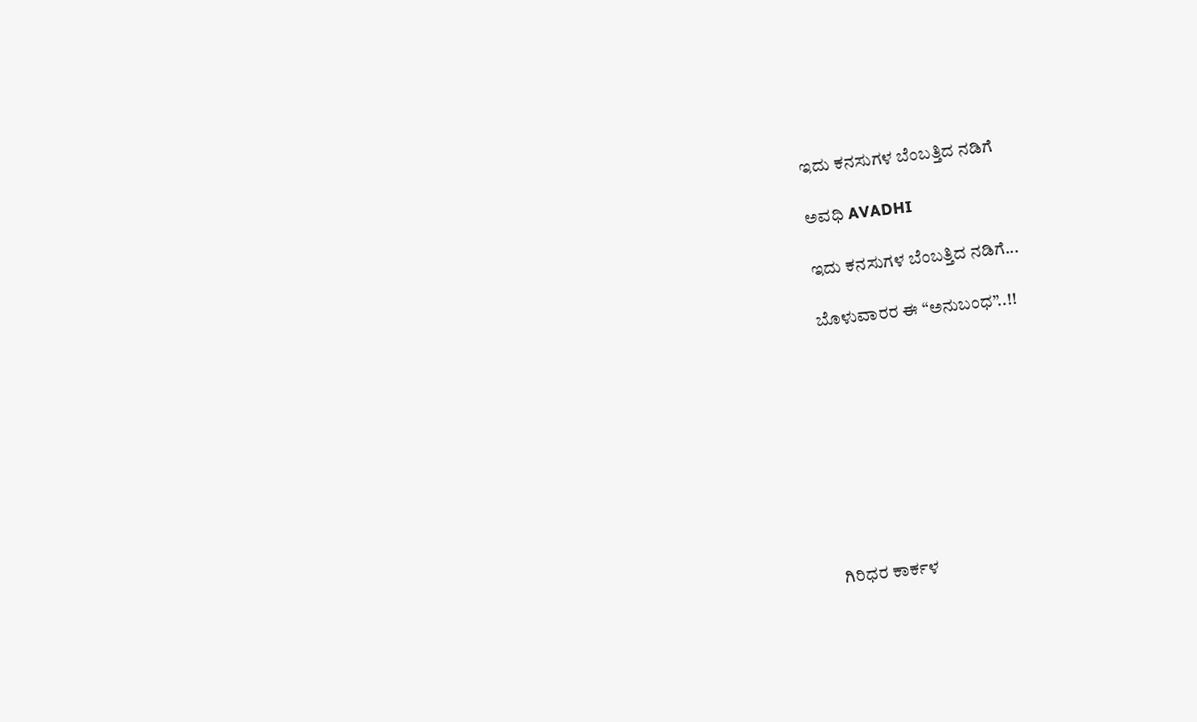ಇದು ಕನಸುಗಳ ಬೆಂಬತ್ತಿದ ನಡಿಗೆ‍

ಅವಧಿ AVADHI

ಇದು ಕನಸುಗಳ ಬೆಂಬತ್ತಿದ ನಡಿಗೆ...

ಬೊಳುವಾರರ ಈ “ಅನುಬಂಧ”..!!









ಗಿರಿಧರ ಕಾರ್ಕಳ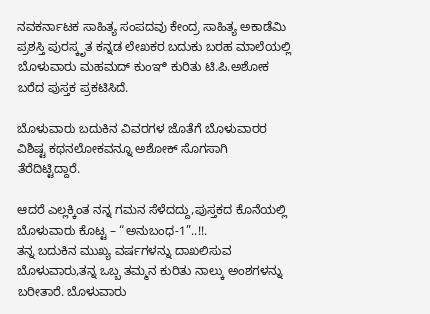ನವಕರ್ನಾಟಕ ಸಾಹಿತ್ಯ ಸಂಪದವು ಕೇಂದ್ರ ಸಾಹಿತ್ಯ ಅಕಾಡೆಮಿ ಪ್ರಶಸ್ತಿ ಪುರಸ್ಕೃತ ಕನ್ನಡ ಲೇಖಕರ ಬದುಕು ಬರಹ ಮಾಲೆಯಲ್ಲಿ ಬೊಳುವಾರು ಮಹಮದ್ ಕುಂಞಿ ಕುರಿತು ಟಿ.ಪಿ.ಅಶೋಕ ಬರೆದ ಪುಸ್ತಕ ಪ್ರಕಟಿಸಿದೆ.

ಬೊಳುವಾರು ಬದುಕಿನ ವಿವರಗಳ ಜೊತೆಗೆ ಬೊಳುವಾರರ ವಿಶಿಷ್ಟ ಕಥನಲೋಕವನ್ನೂ ಅಶೋಕ್ ಸೊಗಸಾಗಿ ತೆರೆದಿಟ್ಟಿದ್ದಾರೆ.

ಆದರೆ ಎಲ್ಲಕ್ಕಿಂತ ನನ್ನ ಗಮನ ಸೆಳೆದದ್ದು,ಪುಸ್ತಕದ ಕೊನೆಯಲ್ಲಿ ಬೊಳುವಾರು ಕೊಟ್ಟ – “ಅನುಬಂಧ-1”..!!.
ತನ್ನ ಬದುಕಿನ ಮುಖ್ಯ ವರ್ಷಗಳನ್ನು ದಾಖಲಿಸುವ ಬೊಳುವಾರು,ತನ್ನ ಒಬ್ಬ ತಮ್ಮನ ಕುರಿತು ನಾಲ್ಕು ಅಂಶಗಳನ್ನು ಬರೀತಾರೆ. ಬೊಳುವಾರು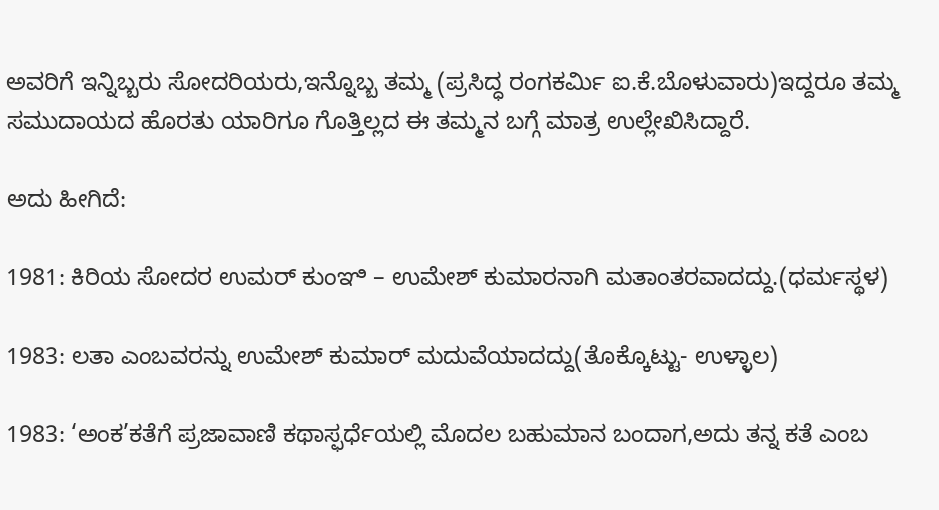ಅವರಿಗೆ ಇನ್ನಿಬ್ಬರು ಸೋದರಿಯರು,ಇನ್ನೊಬ್ಬ ತಮ್ಮ (ಪ್ರಸಿದ್ಧ ರಂಗಕರ್ಮಿ ಐ.ಕೆ.ಬೊಳುವಾರು)ಇದ್ದರೂ ತಮ್ಮ ಸಮುದಾಯದ ಹೊರತು ಯಾರಿಗೂ ಗೊತ್ತಿಲ್ಲದ ಈ ತಮ್ಮನ ಬಗ್ಗೆ ಮಾತ್ರ ಉಲ್ಲೇಖಿಸಿದ್ದಾರೆ.

ಅದು ಹೀಗಿದೆ:

1981: ಕಿರಿಯ ಸೋದರ ಉಮರ್ ಕುಂಞಿ – ಉಮೇಶ್ ಕುಮಾರನಾಗಿ ಮತಾಂತರವಾದದ್ದು.(ಧರ್ಮಸ್ಥಳ)

1983: ಲತಾ ಎಂಬವರನ್ನು ಉಮೇಶ್ ಕುಮಾರ್ ಮದುವೆಯಾದದ್ದು(ತೊಕ್ಕೊಟ್ಟು- ಉಳ್ಳಾಲ)

1983: ‘ಅಂಕ’ಕತೆಗೆ ಪ್ರಜಾವಾಣಿ ಕಥಾಸ್ಫರ್ಧೆಯಲ್ಲಿ ಮೊದಲ ಬಹುಮಾನ ಬಂದಾಗ,ಅದು ತನ್ನ ಕತೆ ಎಂಬ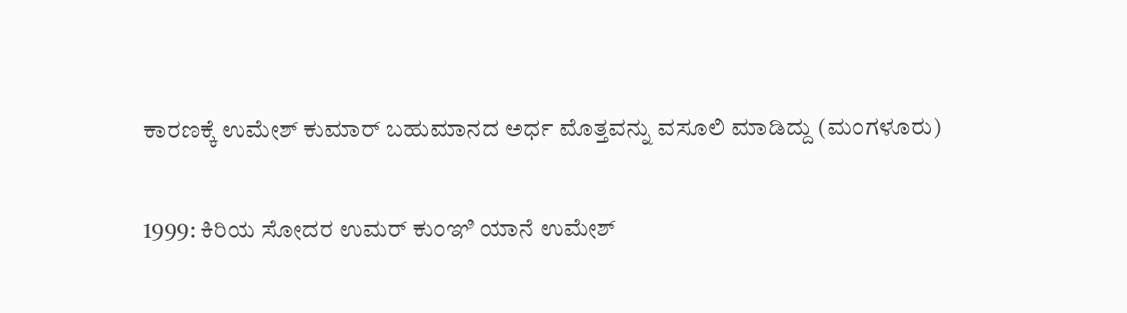ಕಾರಣಕ್ಕೆ ಉಮೇಶ್ ಕುಮಾರ್ ಬಹುಮಾನದ ಅರ್ಧ ಮೊತ್ತವನ್ನು ವಸೂಲಿ ಮಾಡಿದ್ದು (ಮಂಗಳೂರು)

1999: ಕಿರಿಯ ಸೋದರ ಉಮರ್ ಕುಂಞಿ ಯಾನೆ ಉಮೇಶ್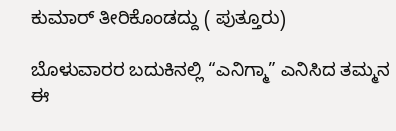ಕುಮಾರ್ ತೀರಿಕೊಂಡದ್ದು ( ಪುತ್ತೂರು)

ಬೊಳುವಾರರ ಬದುಕಿನಲ್ಲಿ “ಎನಿಗ್ಮಾ” ಎನಿಸಿದ ತಮ್ಮನ ಈ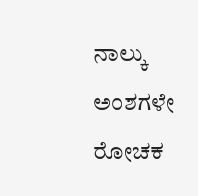ನಾಲ್ಕು ಅಂಶಗಳೇ ರೋಚಕ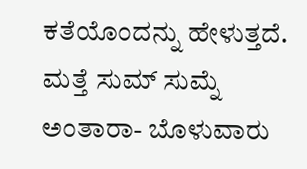ಕತೆಯೊಂದನ್ನು ಹೇಳುತ್ತದೆ.
ಮತ್ತೆ ಸುಮ್ ಸುಮ್ನೆ ಅಂತಾರಾ- ಬೊಳುವಾರು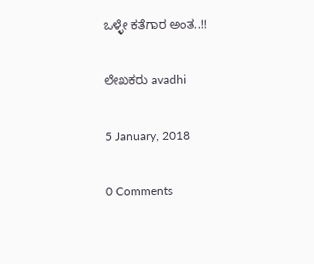ಒಳ್ಳೇ ಕತೆಗಾರ ಅಂತ..!!

ಲೇಖಕರು avadhi

5 January, 2018

0 Comments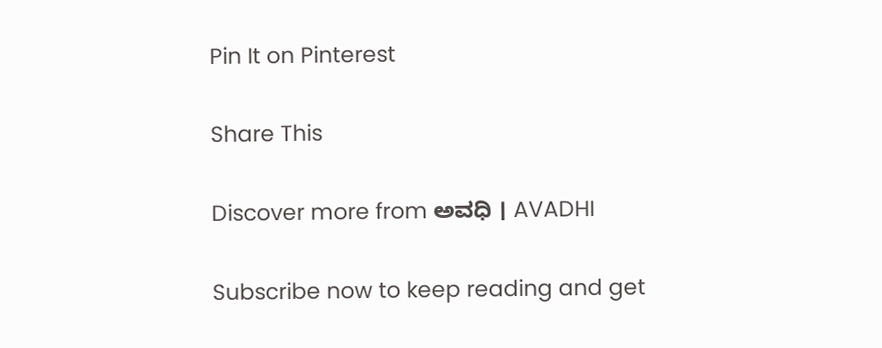Pin It on Pinterest

Share This

Discover more from ಅವಧಿ । AVADHI

Subscribe now to keep reading and get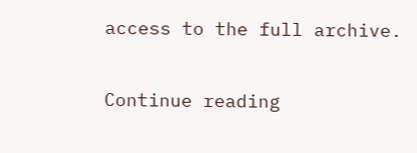access to the full archive.

Continue reading